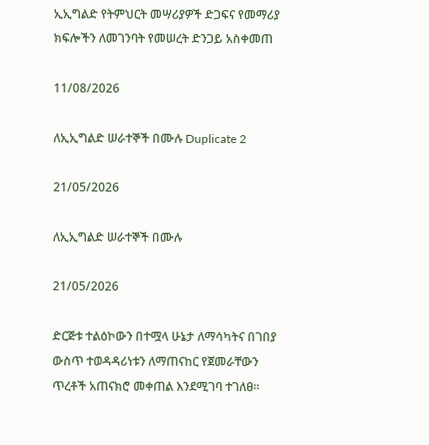ኢኢግልድ የትምህርት መሣሪያዎች ድጋፍና የመማሪያ ክፍሎችን ለመገንባት የመሠረት ድንጋይ አስቀመጠ

11/08/2026

ለኢኢግልድ ሠራተኞች በሙሉ Duplicate 2

21/05/2026

ለኢኢግልድ ሠራተኞች በሙሉ

21/05/2026

ድርጅቱ ተልዕኮውን በተሟላ ሁኔታ ለማሳካትና በገበያ ውስጥ ተወዳዳሪነቱን ለማጠናከር የጀመራቸውን ጥረቶች አጠናክሮ መቀጠል እንደሚገባ ተገለፀ።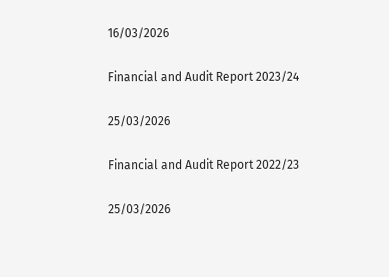16/03/2026

Financial and Audit Report 2023/24

25/03/2026

Financial and Audit Report 2022/23

25/03/2026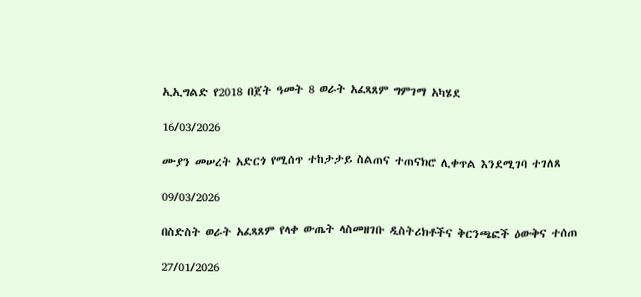ኢኢግልድ የ2018 በጀት ዓመት 8 ወራት አፈጻጸም ግምገማ አካሄደ

16/03/2026

ሙያን መሠረት አድርጎ የሚሰጥ ተከታታይ ስልጠና ተጠናክሮ ሊቀጥል እንደሚገባ ተገለጸ

09/03/2026

በስድስት ወራት አፈጻጸም የላቀ ውጤት ላስመዘገቡ ዲስትሪክቶችና ቅርንጫፎች ዕውቅና ተሰጠ

27/01/2026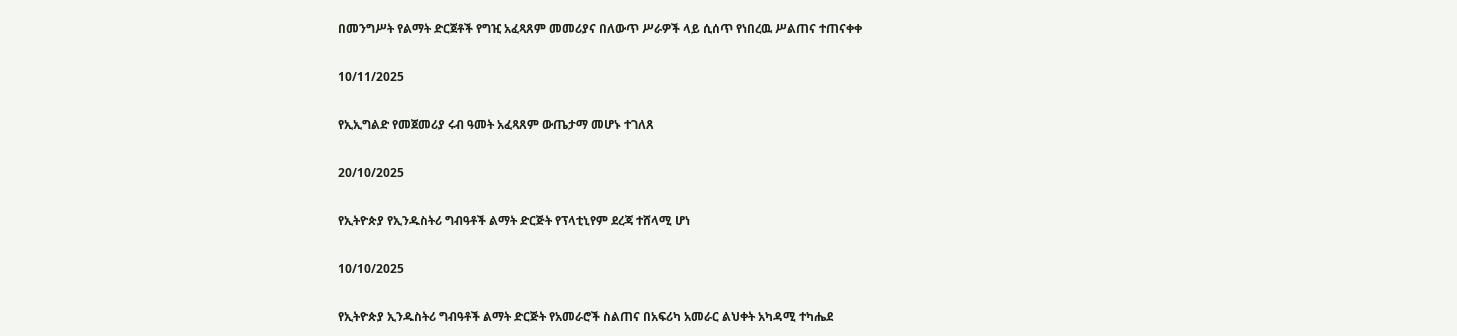በመንግሥት የልማት ድርጀቶች የግዢ አፈጻጸም መመሪያና በለውጥ ሥራዎች ላይ ሲሰጥ የነበረዉ ሥልጠና ተጠናቀቀ

10/11/2025

የኢኢግልድ የመጀመሪያ ሩብ ዓመት አፈጻጸም ውጤታማ መሆኑ ተገለጸ

20/10/2025

የኢትዮጵያ የኢንዱስትሪ ግብዓቶች ልማት ድርጅት የፕላቲኒየም ደረጃ ተሸላሚ ሆነ

10/10/2025

የኢትዮጵያ ኢንዱስትሪ ግብዓቶች ልማት ድርጅት የአመራሮች ስልጠና በአፍሪካ አመራር ልህቀት አካዳሚ ተካሔደ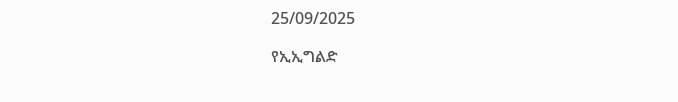25/09/2025

የኢኢግልድ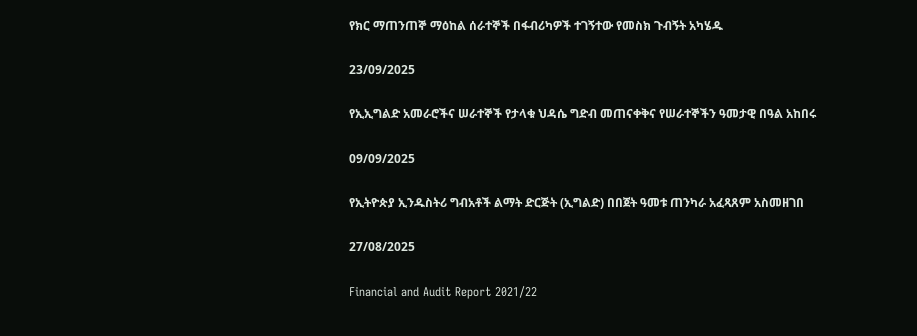የክር ማጠንጠኞ ማዕከል ሰራተኞች በፋብሪካዎች ተገኝተው የመስክ ጉብኝት አካሄዱ

23/09/2025

የኢኢግልድ አመራሮችና ሠራተኞች የታላቁ ህዳሴ ግድብ መጠናቀቅና የሠራተኞችን ዓመታዊ በዓል አከበሩ

09/09/2025

የኢትዮጵያ ኢንዱስትሪ ግብአቶች ልማት ድርጅት (ኢግልድ) በበጀት ዓመቱ ጠንካራ አፈጻጸም አስመዘገበ

27/08/2025

Financial and Audit Report 2021/22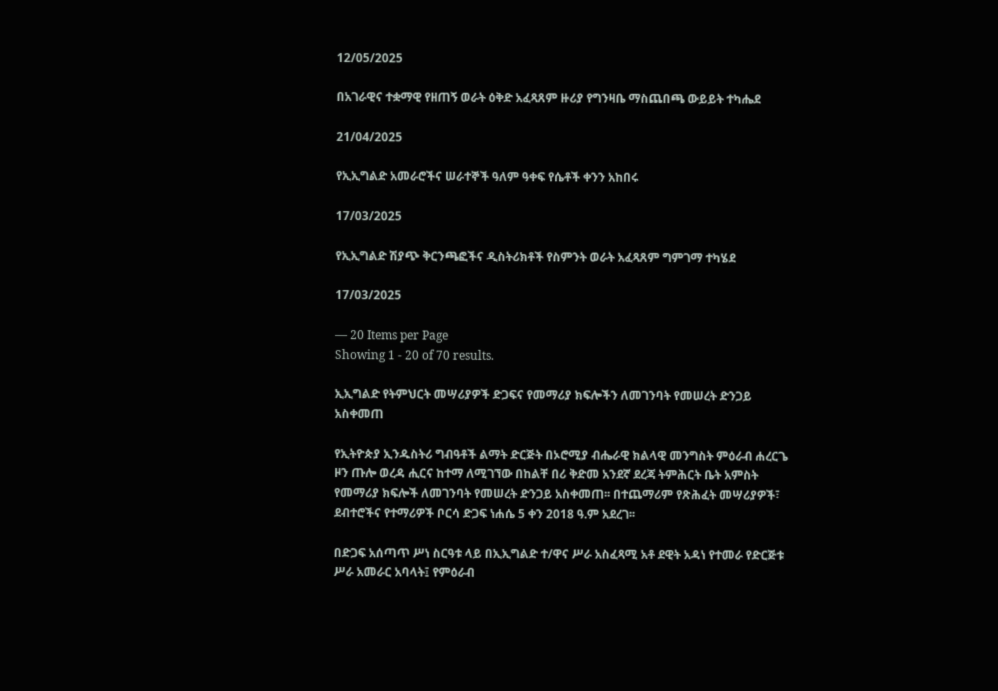12/05/2025

በአገራዊና ተቋማዊ የዘጠኝ ወራት ዕቅድ አፈጻጸም ዙሪያ የግንዛቤ ማስጨበጫ ውይይት ተካሔደ

21/04/2025

የኢኢግልድ አመራሮችና ሠራተኞች ዓለም ዓቀፍ የሴቶች ቀንን አከበሩ

17/03/2025

የኢኢግልድ ሽያጭ ቅርንጫፎችና ዲስትሪክቶች የስምንት ወራት አፈጻጸም ግምገማ ተካሄደ

17/03/2025

— 20 Items per Page
Showing 1 - 20 of 70 results.

ኢኢግልድ የትምህርት መሣሪያዎች ድጋፍና የመማሪያ ክፍሎችን ለመገንባት የመሠረት ድንጋይ አስቀመጠ

የኢትዮጵያ ኢንዱስትሪ ግብዓቶች ልማት ድርጅት በኦሮሚያ ብሔራዊ ክልላዊ መንግስት ምዕራብ ሐረርጌ ዞን ጡሎ ወረዳ ሒርና ከተማ ለሚገኘው በከልቸ በሪ ቅድመ አንደኛ ደረጃ ትምሕርት ቤት አምስት የመማሪያ ክፍሎች ለመገንባት የመሠረት ድንጋይ አስቀመጠ፡፡ በተጨማሪም የጽሕፈት መሣሪያዎች፣ ደብተሮችና የተማሪዎች ቦርሳ ድጋፍ ነሐሴ 5 ቀን 2018 ዓ.ም አደረገ፡፡

በድጋፍ አሰጣጥ ሥነ ስርዓቱ ላይ በኢኢግልድ ተ/ዋና ሥራ አስፈጻሚ አቶ ደዊት አዳነ የተመራ የድርጅቱ ሥራ አመራር አባላት፤ የምዕራብ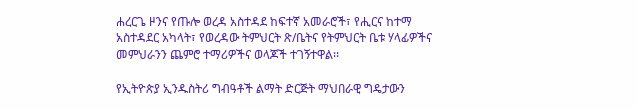ሐረርጌ ዞንና የጡሎ ወረዳ አስተዳደ ከፍተኛ አመራሮች፣ የሒርና ከተማ አስተዳደር አካላት፣ የወረዳው ትምህርት ጽ/ቤትና የትምህርት ቤቱ ሃላፊዎችና መምህራንን ጨምሮ ተማሪዎችና ወላጆች ተገኝተዋል፡፡

የኢትዮጵያ ኢንዱስትሪ ግብዓቶች ልማት ድርጅት ማህበራዊ ግዴታውን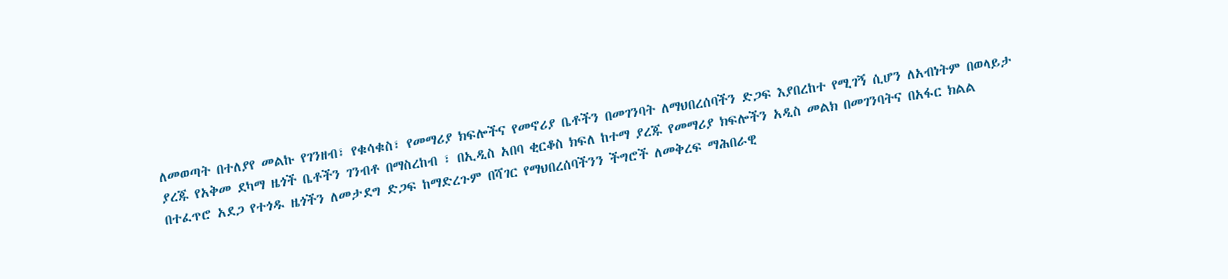ለመወጣት በተለያየ መልኩ የገንዘብ፣ የቁሳቁስ፣ የመማሪያ ክፍሎችና የመኖሪያ ቤቶችን በመገንባት ለማህበረሰባችን ድጋፍ እያበረከተ የሚገኝ ሲሆን ለአብነትም በወላይታ ያረጁ የአቅመ ደካማ ዜጎች ቤቶችን ገንብቶ በማስረከብ ፣ በኢዲስ አበባ ቂርቆስ ክፍለ ከተማ ያረጁ የመማሪያ ክፍሎችን አዲስ መልክ በመገንባትና በአፋር ክልል በተፈጥሮ አደጋ የተጎዱ ዜጎችን ለመታደግ ድጋፍ ከማድረጉም በሻገር የማህበረሰባችንን ችግሮች ለመቅረፍ ማሕበራዊ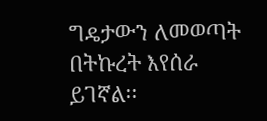ግዴታውን ለመወጣት በትኩረት እየሰራ ይገኛል፡፡